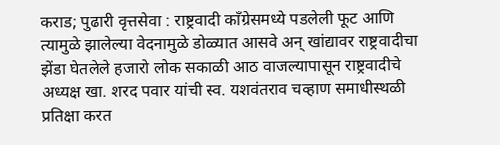कराड; पुढारी वृत्तसेवा : राष्ट्रवादी काँग्रेसमध्ये पडलेली फूट आणि त्यामुळे झालेल्या वेदनामुळे डोळ्यात आसवे अन् खांद्यावर राष्ट्रवादीचा झेंडा घेतलेले हजारो लोक सकाळी आठ वाजल्यापासून राष्ट्रवादीचे अध्यक्ष खा. शरद पवार यांची स्व. यशवंतराव चव्हाण समाधीस्थळी प्रतिक्षा करत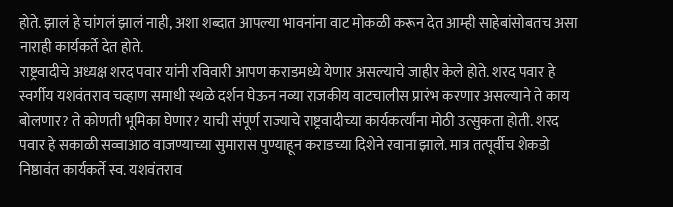होते. झालं हे चांगलं झालं नाही, अशा शब्दात आपल्या भावनांना वाट मोकळी करून देत आम्ही साहेबांसोबतच असा नाराही कार्यकर्ते देत होते.
राष्ट्रवादीचे अध्यक्ष शरद पवार यांनी रविवारी आपण कराडमध्ये येणार असल्याचे जाहीर केले होते. शरद पवार हे स्वर्गीय यशवंतराव चव्हाण समाधी स्थळे दर्शन घेऊन नव्या राजकीय वाटचालीस प्रारंभ करणार असल्याने ते काय बोलणार? ते कोणती भूमिका घेणार? याची संपूर्ण राज्याचे राष्ट्रवादीच्या कार्यकर्त्यांना मोठी उत्सुकता होती. शरद पवार हे सकाळी सव्वाआठ वाजण्याच्या सुमारास पुण्याहून कराडच्या दिशेने रवाना झाले. मात्र तत्पूर्वीच शेकडो निष्ठावंत कार्यकर्ते स्व. यशवंतराव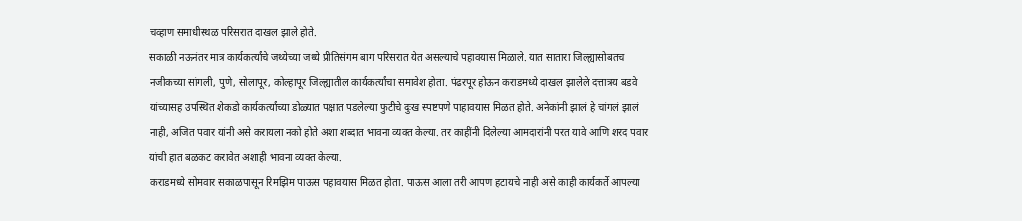चव्हाण समाधीस्थळ परिसरात दाखल झाले होते.
सकाळी नऊनंतर मात्र कार्यकर्त्यांचे जथ्येच्या जथ्ये प्रीतिसंगम बाग परिसरात येत असल्याचे पहावयास मिळाले. यात सातारा जिल्ह्यासोबतच नजीकच्या सांगली, पुणे, सोलापूर, कोल्हापूर जिल्ह्यातील कार्यकर्त्यांचा समावेश होता. पंढरपूर होऊन कराडमध्ये दाखल झालेले दत्तात्रय बडवे यांच्यासह उपस्थित शेकडो कार्यकर्त्यांच्या डोळ्यात पक्षात पडलेल्या फुटीचे दुःख स्पष्टपणे पाहावयास मिळत होते. अनेकांनी झालं हे चांगलं झालं नाही, अजित पवार यांनी असे करायला नको होते अशा शब्दात भावना व्यक्त केल्या. तर काहींनी दिलेल्या आमदारांनी परत यावे आणि शरद पवार यांची हात बळकट करावेत अशाही भावना व्यक्त केल्या.
कराडमध्ये सोमवार सकाळपासून रिमझिम पाऊस पहावयास मिळत होता. पाऊस आला तरी आपण हटायचे नाही असे काही कार्यकर्ते आपल्या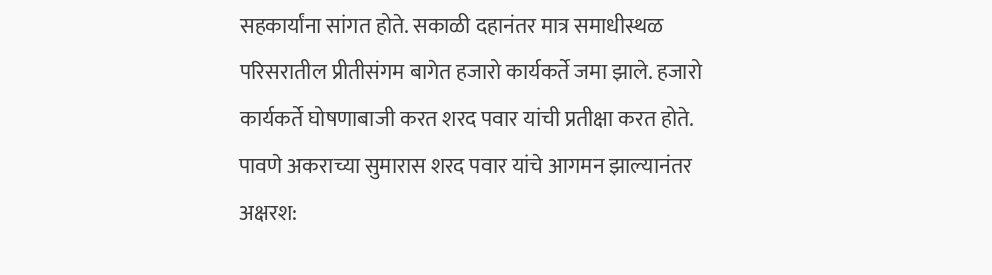सहकार्यांना सांगत होते. सकाळी दहानंतर मात्र समाधीस्थळ परिसरातील प्रीतीसंगम बागेत हजारो कार्यकर्ते जमा झाले. हजारो कार्यकर्ते घोषणाबाजी करत शरद पवार यांची प्रतीक्षा करत होते. पावणे अकराच्या सुमारास शरद पवार यांचे आगमन झाल्यानंतर अक्षरश: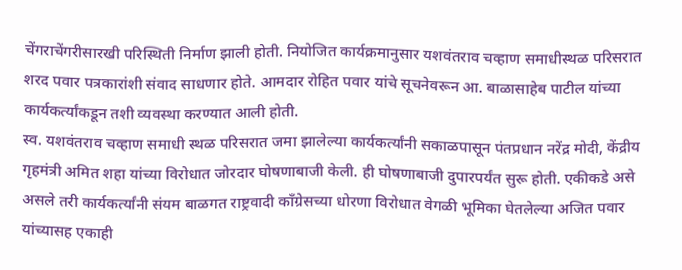चेंगराचेंगरीसारखी परिस्थिती निर्माण झाली होती. नियोजित कार्यक्रमानुसार यशवंतराव चव्हाण समाधीस्थळ परिसरात शरद पवार पत्रकारांशी संवाद साधणार होते. आमदार रोहित पवार यांचे सूचनेवरून आ. बाळासाहेब पाटील यांच्या कार्यकर्त्यांकडून तशी व्यवस्था करण्यात आली होती.
स्व. यशवंतराव चव्हाण समाधी स्थळ परिसरात जमा झालेल्या कार्यकर्त्यांनी सकाळपासून पंतप्रधान नरेंद्र मोदी, केंद्रीय गृहमंत्री अमित शहा यांच्या विरोधात जोरदार घोषणाबाजी केली. ही घोषणाबाजी दुपारपर्यंत सुरू होती. एकीकडे असे असले तरी कार्यकर्त्यांनी संयम बाळगत राष्ट्रवादी काँग्रेसच्या धोरणा विरोधात वेगळी भूमिका घेतलेल्या अजित पवार यांच्यासह एकाही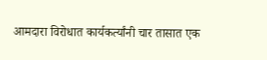आमदारा विरोधात कार्यकर्त्यांनी चार तासात एक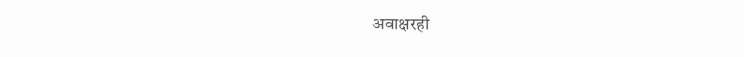अवाक्षरही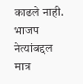काढले नाही. भाजप नेत्यांबद्दल मात्र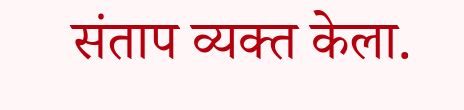संताप व्यक्त केला.